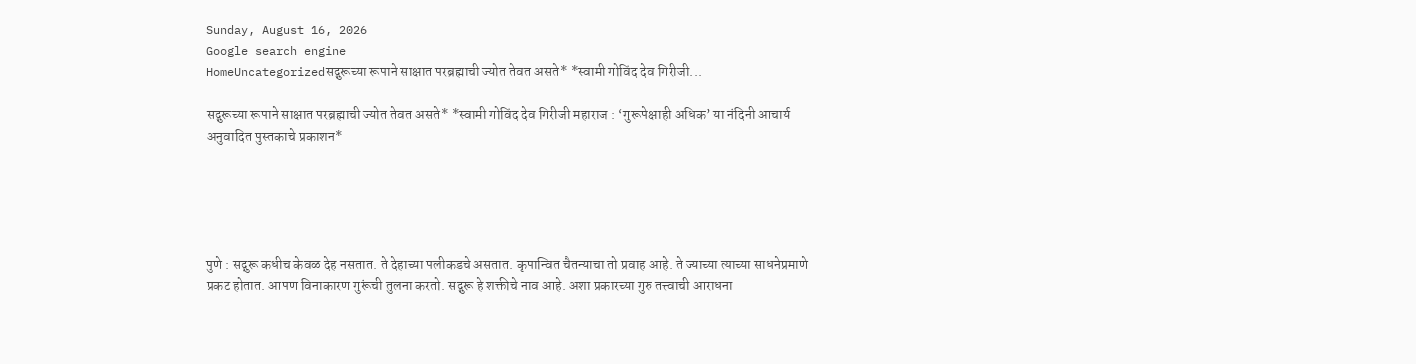Sunday, August 16, 2026
Google search engine
HomeUncategorizedसद्गुरूच्या रूपाने साक्षात परब्रह्माची ज्योत तेवत असते* *स्वामी गोविंद देव गिरीजी...

सद्गुरूच्या रूपाने साक्षात परब्रह्माची ज्योत तेवत असते* *स्वामी गोविंद देव गिरीजी महाराज : ‘गुरूपेक्षाही अधिक’ या नंदिनी आचार्य अनुवादित पुस्तकाचे प्रकाशन*





पुणे : सद्गुरू कधीच केवळ देह नसतात. ते देहाच्या पलीकडचे असतात. कृपान्वित चैतन्याचा तो प्रवाह आहे. ते ज्याच्या त्याच्या साधनेप्रमाणे प्रकट होतात. आपण विनाकारण गुरूंची तुलना करतो. सद्गुरू हे शक्तीचे नाव आहे. अशा प्रकारच्या गुरु तत्त्वाची आराधना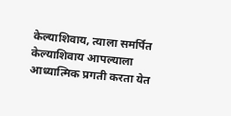केल्याशिवाय, त्याला समर्पित केल्याशिवाय आपल्याला आध्यात्मिक प्रगती करता येत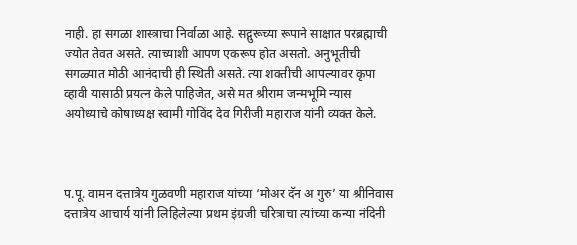नाही. हा सगळा शास्त्राचा निर्वाळा आहे. सद्गुरूच्या रूपाने साक्षात परब्रह्माची ज्योत तेवत असते. त्याच्याशी आपण एकरूप होत असतो. अनुभूतीची सगळ्यात मोठी आनंदाची ही स्थिती असते. त्या शक्तीची आपल्यावर कृपा व्हावी यासाठी प्रयत्न केले पाहिजेत, असे मत श्रीराम जन्मभूमि न्यास अयोध्याचे कोषाध्यक्ष स्वामी गोविंद देव गिरीजी महाराज यांनी व्यक्त केले.



प.पू. वामन दत्तात्रेय गुळवणी महाराज यांच्या ‘मोअर दॅन अ गुरु’ या श्रीनिवास दत्तात्रेय आचार्य यांनी लिहिलेल्या प्रथम इंग्रजी चरित्राचा त्यांच्या कन्या नंदिनी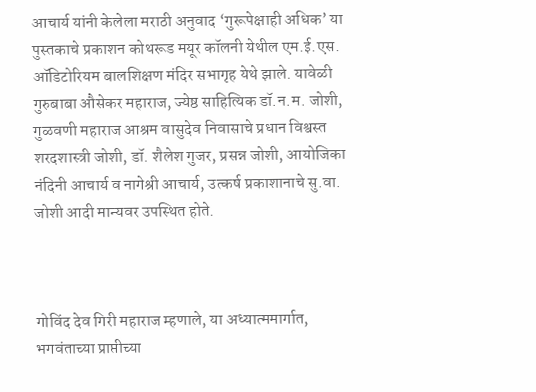आचार्य यांनी केलेला मराठी अनुवाद ‘गुरूपेक्षाही अधिक’ या पुस्तकाचे प्रकाशन कोथरूड मयूर कॉलनी येथील एम.ई.एस. ऑडिटोरियम बालशिक्षण मंदिर सभागृह येथे झाले. यावेळी गुरुबाबा औसेकर महाराज, ज्येष्ठ साहित्यिक डॉ.न.म. जोशी, गुळवणी महाराज आश्रम वासुदेव निवासाचे प्रधान विश्वस्त शरदशास्त्री जोशी, डॉ. शैलेश गुजर, प्रसन्न जोशी, आयोजिका नंदिनी आचार्य व नागेश्री आचार्य, उत्कर्ष प्रकाशानाचे सु.वा. जोशी आदी मान्यवर उपस्थित होते.



गोविंद देव गिरी महाराज म्हणाले, या अध्यात्ममार्गात, भगवंताच्या प्राप्तीच्या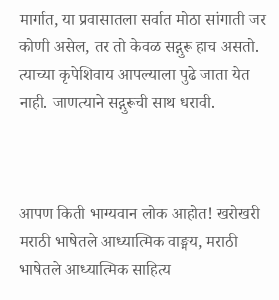मार्गात, या प्रवासातला सर्वात मोठा सांगाती जर कोणी असेल, तर तो केवळ सद्गुरू हाच असतो. त्याच्या कृपेशिवाय आपल्याला पुढे जाता येत नाही. जाणत्याने सद्गुरूची साथ धरावी.



आपण किती भाग्यवान लोक आहोत! खरोखरी मराठी भाषेतले आध्यात्मिक वाङ्मय, मराठी भाषेतले आध्यात्मिक साहित्य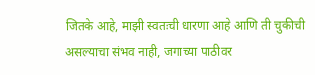जितके आहे, माझी स्वतःची धारणा आहे आणि ती चुकीची असल्याचा संभव नाही, जगाच्या पाठीवर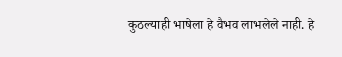कुठल्याही भाषेला हे वैभव लाभलेले नाही. हे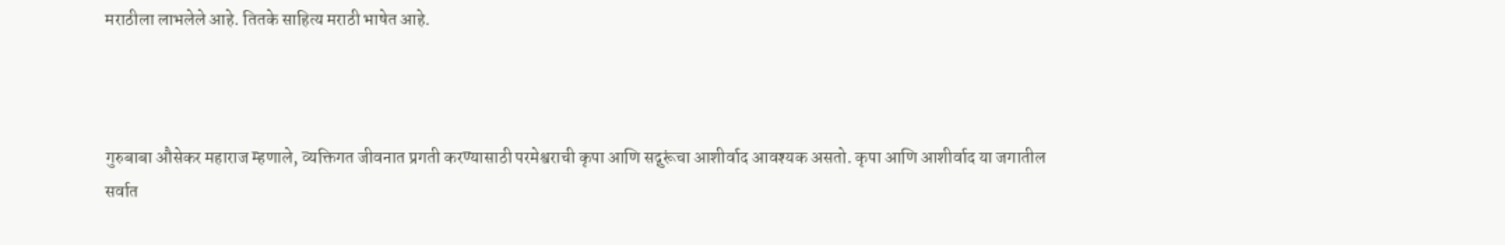मराठीला लाभलेले आहे. तितके साहित्य मराठी भाषेत आहे.



गुरुबाबा औसेकर महाराज म्हणाले, व्यक्तिगत जीवनात प्रगती करण्यासाठी परमेश्वराची कृपा आणि सद्गुरूंचा आशीर्वाद आवश्यक असतो. कृपा आणि आशीर्वाद या जगातील सर्वात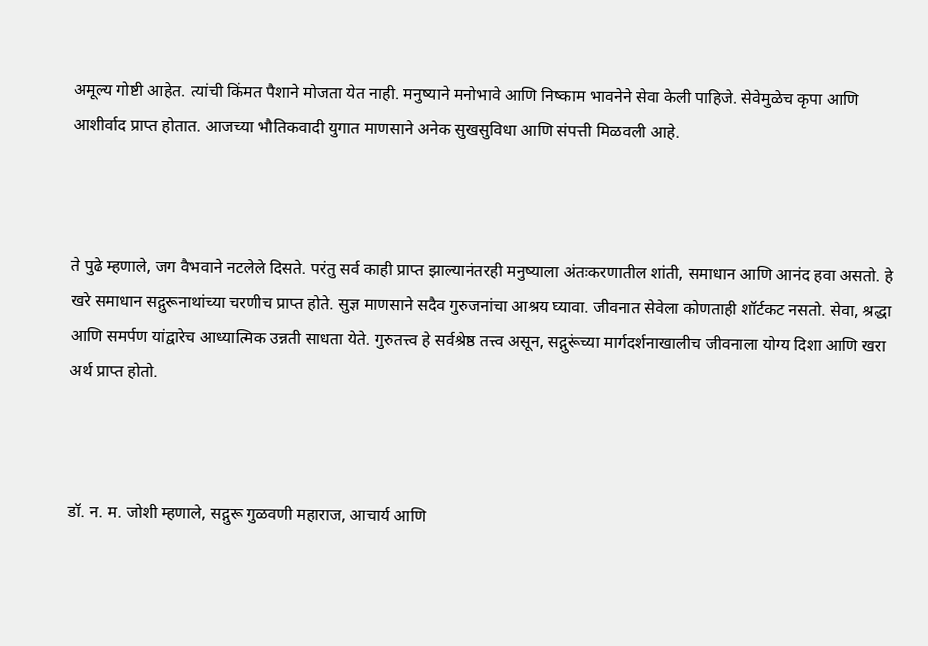अमूल्य गोष्टी आहेत. त्यांची किंमत पैशाने मोजता येत नाही. मनुष्याने मनोभावे आणि निष्काम भावनेने सेवा केली पाहिजे. सेवेमुळेच कृपा आणि आशीर्वाद प्राप्त होतात. आजच्या भौतिकवादी युगात माणसाने अनेक सुखसुविधा आणि संपत्ती मिळवली आहे.



ते पुढे म्हणाले, जग वैभवाने नटलेले दिसते. परंतु सर्व काही प्राप्त झाल्यानंतरही मनुष्याला अंतःकरणातील शांती, समाधान आणि आनंद हवा असतो. हे खरे समाधान सद्गुरूनाथांच्या चरणीच प्राप्त होते. सुज्ञ माणसाने सदैव गुरुजनांचा आश्रय घ्यावा. जीवनात सेवेला कोणताही शॉर्टकट नसतो. सेवा, श्रद्धा आणि समर्पण यांद्वारेच आध्यात्मिक उन्नती साधता येते. गुरुतत्त्व हे सर्वश्रेष्ठ तत्त्व असून, सद्गुरूंच्या मार्गदर्शनाखालीच जीवनाला योग्य दिशा आणि खरा अर्थ प्राप्त होतो.



डॉ. न. म. जोशी म्हणाले, सद्गुरू गुळवणी महाराज, आचार्य आणि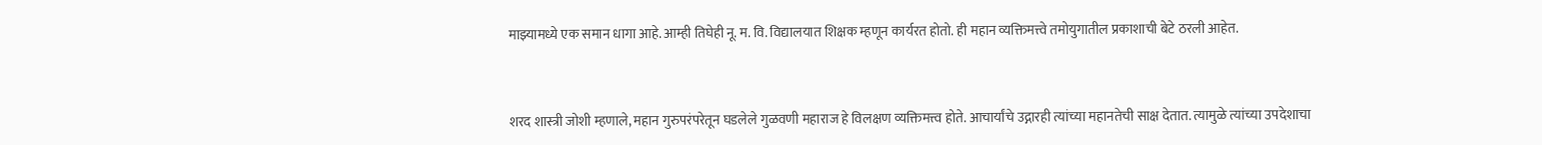माझ्यामध्ये एक समान धागा आहे. आम्ही तिघेही नू. म. वि. विद्यालयात शिक्षक म्हणून कार्यरत होतो. ही महान व्यक्तिमत्त्वे तमोयुगातील प्रकाशाची बेटे ठरली आहेत.



शरद शास्त्री जोशी म्हणाले, महान गुरुपरंपरेतून घडलेले गुळवणी महाराज हे विलक्षण व्यक्तिमत्त्व होते. आचार्यांचे उद्गारही त्यांच्या महानतेची साक्ष देतात. त्यामुळे त्यांच्या उपदेशाचा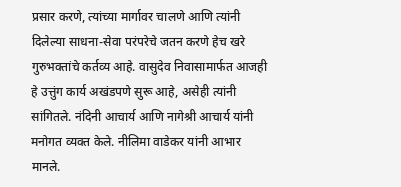प्रसार करणे, त्यांच्या मार्गावर चालणे आणि त्यांनी दिलेल्या साधना-सेवा परंपरेचे जतन करणे हेच खरे गुरुभक्तांचे कर्तव्य आहे. वासुदेव निवासामार्फत आजही हे उत्तुंग कार्य अखंडपणे सुरू आहे, असेही त्यांनी सांगितले. नंदिनी आचार्य आणि नागेश्री आचार्य यांनी मनोगत व्यक्त केले. नीलिमा वाडेकर यांनी आभार मानले.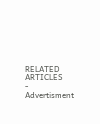RELATED ARTICLES
- Advertisment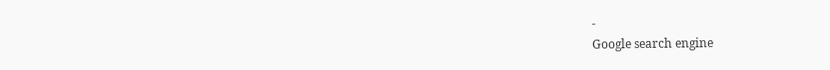-
Google search engine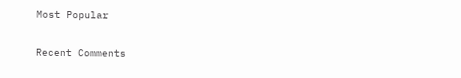Most Popular

Recent Comments